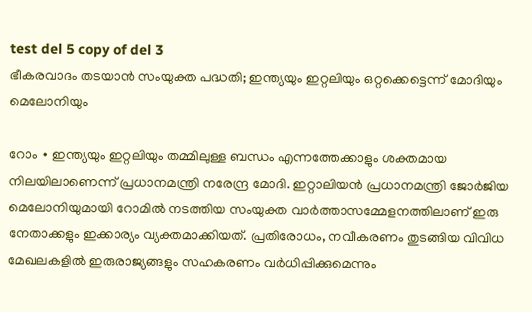test del 5 copy of del 3
ഭീകരവാദം തടയാൻ സംയുക്ത പദ്ധതി; ഇന്ത്യയും ഇറ്റലിയും ഒറ്റക്കെട്ടെന്ന് മോദിയും മെലോനിയും

റോം ∙ ഇന്ത്യയും ഇറ്റലിയും തമ്മിലുള്ള ബന്ധം എന്നത്തേക്കാളും ശക്തമായ നിലയിലാണെന്ന് പ്രധാനമന്ത്രി നരേന്ദ്ര മോദി. ഇറ്റാലിയൻ പ്രധാനമന്ത്രി ജോർജിയ മെലോനിയുമായി റോമിൽ നടത്തിയ സംയുക്ത വാർത്താസമ്മേളനത്തിലാണ് ഇരു നേതാക്കളും ഇക്കാര്യം വ്യക്തമാക്കിയത്. പ്രതിരോധം, നവീകരണം തുടങ്ങിയ വിവിധ മേഖലകളിൽ ഇരുരാജ്യങ്ങളും സഹകരണം വർധിപ്പിക്കുമെന്നും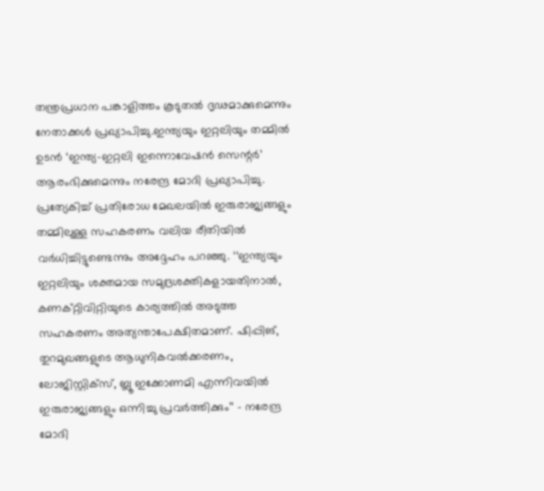തന്ത്രപ്രധാന പങ്കാളിത്തം കൂടുതൽ ദൃഢമാക്കുമെന്നും നേതാക്കൾ പ്രഖ്യാപിച്ചു.ഇന്ത്യയും ഇറ്റലിയും തമ്മിൽ ഉടൻ ‘ഇന്ത്യ-ഇറ്റലി ഇന്നൊവേഷൻ സെന്റർ’ ആരംഭിക്കുമെന്നും നരേന്ദ്ര മോദി പ്രഖ്യാപിച്ചു. പ്രത്യേകിച്ച് പ്രതിരോധ മേഖലയിൽ ഇരുരാജ്യങ്ങളും തമ്മിലുള്ള സഹകരണം വലിയ രീതിയിൽ വർധിച്ചിട്ടുണ്ടെന്നും അദ്ദേഹം പറഞ്ഞു. ‘‘ഇന്ത്യയും ഇറ്റലിയും ശക്തമായ സമുദ്രശക്തികളായതിനാൽ, കണക്റ്റിവിറ്റിയുടെ കാര്യത്തിൽ അടുത്ത സഹകരണം അത്യന്താപേക്ഷിതമാണ്. ഷിപ്പിങ്, തുറമുഖങ്ങളുടെ ആധുനികവൽക്കരണം, ലോജിസ്റ്റിക്സ്, ബ്ലൂ ഇക്കോണമി എന്നിവയിൽ ഇരുരാജ്യങ്ങളും ഒന്നിച്ചു പ്രവർത്തിക്കും’’ – നരേന്ദ്ര മോദി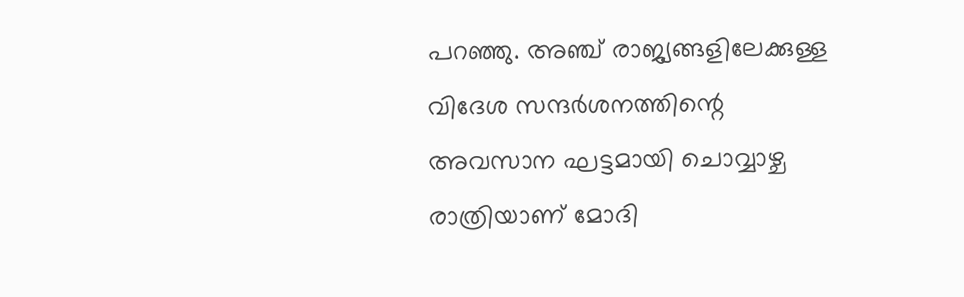പറഞ്ഞു. അഞ്ച് രാജ്യങ്ങളിലേക്കുള്ള വിദേശ സന്ദർശനത്തിന്റെ അവസാന ഘട്ടമായി ചൊവ്വാഴ്ച രാത്രിയാണ് മോദി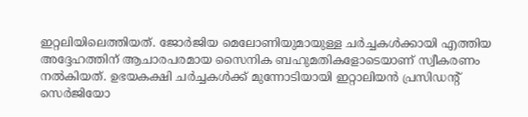ഇറ്റലിയിലെത്തിയത്. ജോർജിയ മെലോണിയുമായുള്ള ചർച്ചകൾക്കായി എത്തിയ അദ്ദേഹത്തിന് ആചാരപരമായ സൈനിക ബഹുമതികളോടെയാണ് സ്വീകരണം നൽകിയത്. ഉഭയകക്ഷി ചർച്ചകൾക്ക് മുന്നോടിയായി ഇറ്റാലിയൻ പ്രസിഡന്റ് സെർജിയോ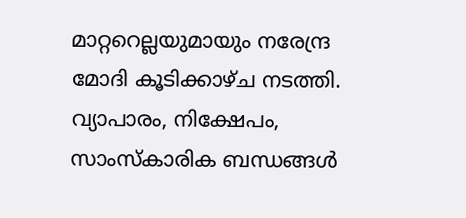മാറ്ററെല്ലയുമായും നരേന്ദ്ര മോദി കൂടിക്കാഴ്ച നടത്തി. വ്യാപാരം, നിക്ഷേപം, സാംസ്കാരിക ബന്ധങ്ങൾ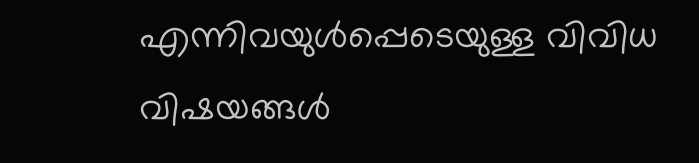എന്നിവയുൾപ്പെടെയുള്ള വിവിധ വിഷയങ്ങൾ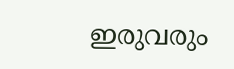ഇരുവരും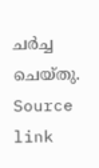ചർച്ച ചെയ്തു.
Source link